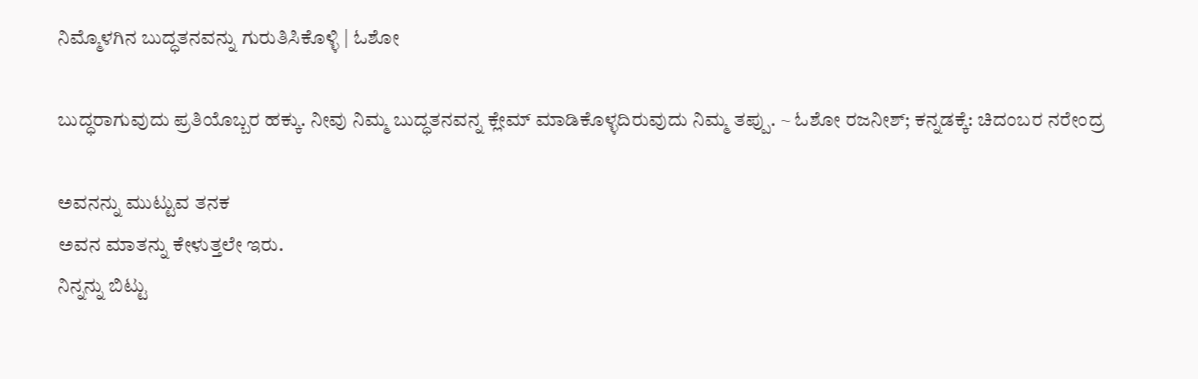ನಿಮ್ಮೊಳಗಿನ ಬುದ್ಧತನವನ್ನು ಗುರುತಿಸಿಕೊಳ್ಳಿ | ಓಶೋ

ಬುದ್ಧರಾಗುವುದು ಪ್ರತಿಯೊಬ್ಬರ ಹಕ್ಕು. ನೀವು ನಿಮ್ಮ ಬುದ್ಧತನವನ್ನ ಕ್ಲೇಮ್ ಮಾಡಿಕೊಳ್ಳದಿರುವುದು ನಿಮ್ಮ ತಪ್ಪು. ~ ಓಶೋ ರಜನೀಶ್; ಕನ್ನಡಕ್ಕೆ: ಚಿದಂಬರ ನರೇಂದ್ರ

ಅವನನ್ನು ಮುಟ್ಟುವ ತನಕ
ಅವನ ಮಾತನ್ನು ಕೇಳುತ್ತಲೇ ಇರು.
ನಿನ್ನನ್ನು ಬಿಟ್ಟು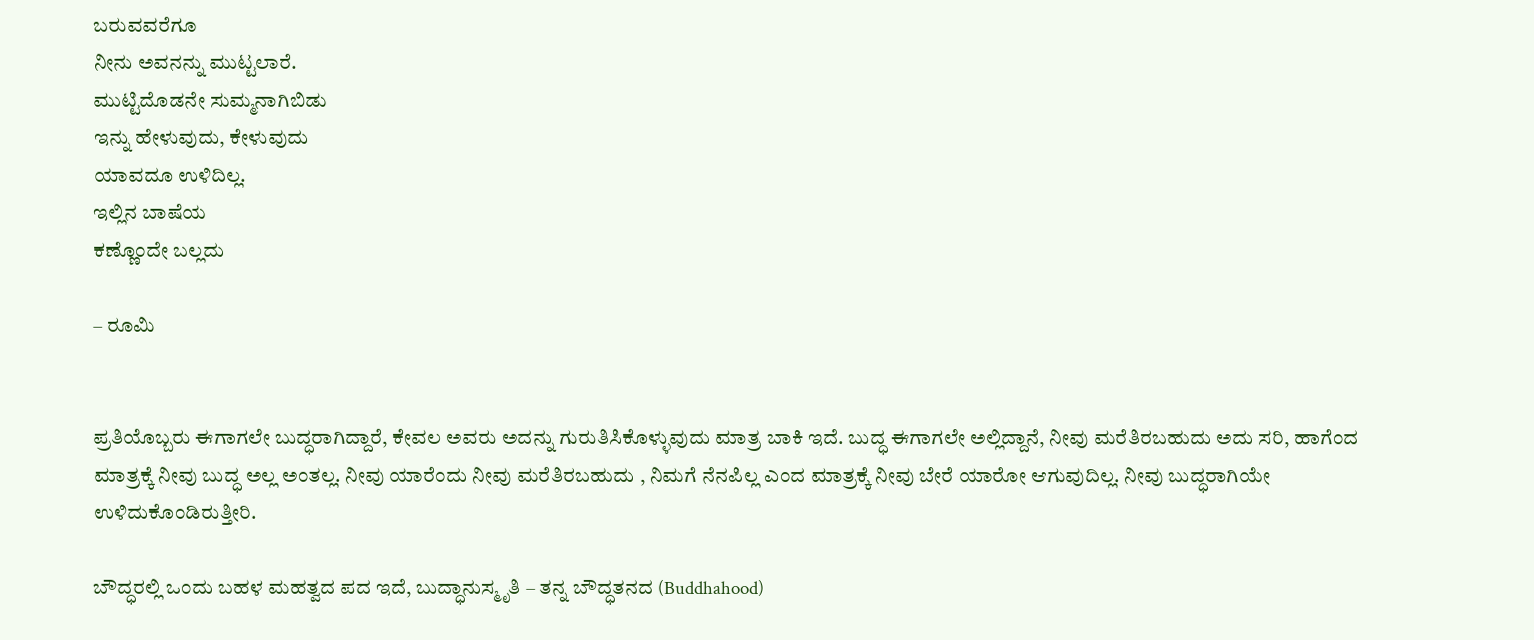ಬರುವವರೆಗೂ
ನೀನು ಅವನನ್ನು ಮುಟ್ಟಲಾರೆ.
ಮುಟ್ಟಿದೊಡನೇ ಸುಮ್ಮನಾಗಿಬಿಡು
ಇನ್ನು ಹೇಳುವುದು, ಕೇಳುವುದು
ಯಾವದೂ ಉಳಿದಿಲ್ಲ.
ಇಲ್ಲಿನ ಬಾಷೆಯ
ಕಣ್ಣೊಂದೇ ಬಲ್ಲದು

– ರೂಮಿ


ಪ್ರತಿಯೊಬ್ಬರು ಈಗಾಗಲೇ ಬುದ್ಧರಾಗಿದ್ದಾರೆ, ಕೇವಲ ಅವರು ಅದನ್ನು ಗುರುತಿಸಿಕೊಳ್ಳುವುದು ಮಾತ್ರ ಬಾಕಿ ಇದೆ. ಬುದ್ಧ ಈಗಾಗಲೇ ಅಲ್ಲಿದ್ದಾನೆ, ನೀವು ಮರೆತಿರಬಹುದು ಅದು ಸರಿ, ಹಾಗೆಂದ ಮಾತ್ರಕ್ಕೆ ನೀವು ಬುದ್ಧ ಅಲ್ಲ ಅಂತಲ್ಲ. ನೀವು ಯಾರೆಂದು ನೀವು ಮರೆತಿರಬಹುದು , ನಿಮಗೆ ನೆನಪಿಲ್ಲ ಎಂದ ಮಾತ್ರಕ್ಕೆ ನೀವು ಬೇರೆ ಯಾರೋ ಆಗುವುದಿಲ್ಲ. ನೀವು ಬುದ್ಧರಾಗಿಯೇ ಉಳಿದುಕೊಂಡಿರುತ್ತೀರಿ.

ಬೌದ್ಧರಲ್ಲಿ ಒಂದು ಬಹಳ ಮಹತ್ವದ ಪದ ಇದೆ, ಬುದ್ಧಾನುಸ್ಮೃತಿ – ತನ್ನ ಬೌದ್ಧತನದ (Buddhahood)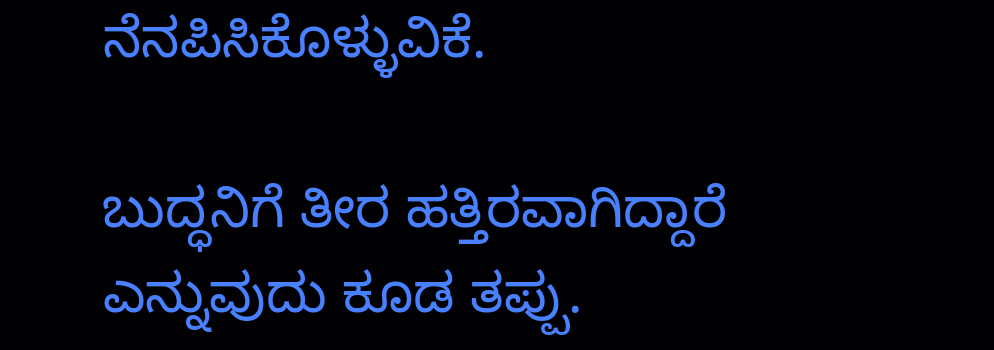ನೆನಪಿಸಿಕೊಳ್ಳುವಿಕೆ.

ಬುದ್ಧನಿಗೆ ತೀರ ಹತ್ತಿರವಾಗಿದ್ದಾರೆ ಎನ್ನುವುದು ಕೂಡ ತಪ್ಪು.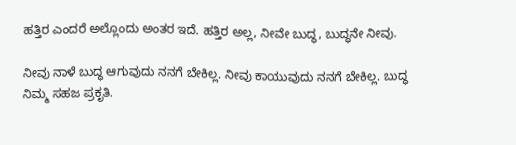ಹತ್ತಿರ ಎಂದರೆ ಅಲ್ಲೊಂದು ಅಂತರ ಇದೆ. ಹತ್ತಿರ ಅಲ್ಲ, ನೀವೇ ಬುದ್ಧ, ಬುದ್ಧನೇ ನೀವು.

ನೀವು ನಾಳೆ ಬುದ್ಧ ಆಗುವುದು ನನಗೆ ಬೇಕಿಲ್ಲ. ನೀವು ಕಾಯುವುದು ನನಗೆ ಬೇಕಿಲ್ಲ. ಬುದ್ಧ ನಿಮ್ಮ ಸಹಜ ಪ್ರಕೃತಿ.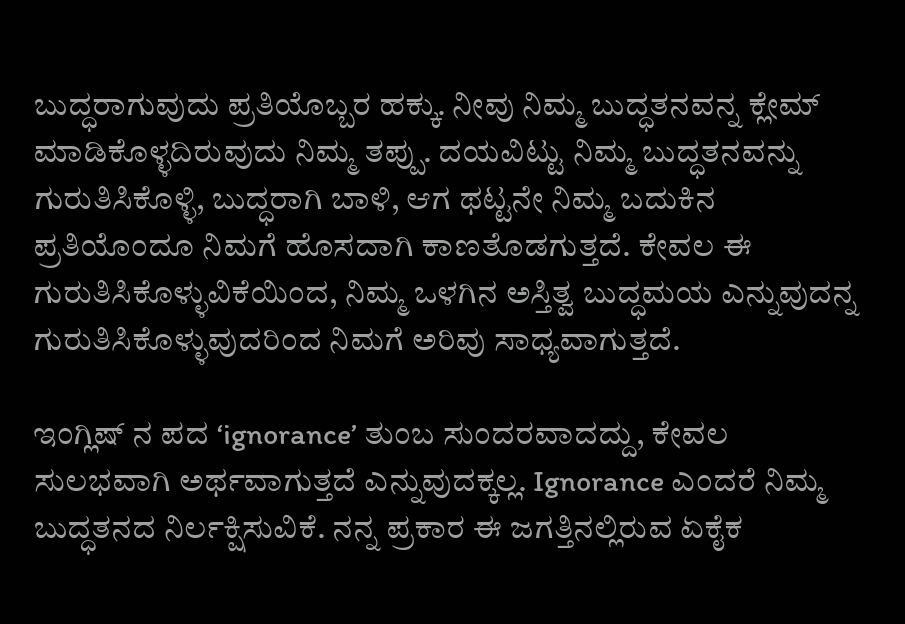ಬುದ್ಧರಾಗುವುದು ಪ್ರತಿಯೊಬ್ಬರ ಹಕ್ಕು. ನೀವು ನಿಮ್ಮ ಬುದ್ಧತನವನ್ನ ಕ್ಲೇಮ್ ಮಾಡಿಕೊಳ್ಳದಿರುವುದು ನಿಮ್ಮ ತಪ್ಪು. ದಯವಿಟ್ಟು ನಿಮ್ಮ ಬುದ್ಧತನವನ್ನು ಗುರುತಿಸಿಕೊಳ್ಳಿ, ಬುದ್ಧರಾಗಿ ಬಾಳಿ, ಆಗ ಥಟ್ಟನೇ ನಿಮ್ಮ ಬದುಕಿನ ಪ್ರತಿಯೊಂದೂ ನಿಮಗೆ ಹೊಸದಾಗಿ ಕಾಣತೊಡಗುತ್ತದೆ. ಕೇವಲ ಈ ಗುರುತಿಸಿಕೊಳ್ಳುವಿಕೆಯಿಂದ, ನಿಮ್ಮ ಒಳಗಿನ ಅಸ್ತಿತ್ವ ಬುದ್ಧಮಯ ಎನ್ನುವುದನ್ನ ಗುರುತಿಸಿಕೊಳ್ಳುವುದರಿಂದ ನಿಮಗೆ ಅರಿವು ಸಾಧ್ಯವಾಗುತ್ತದೆ.

ಇಂಗ್ಲಿಷ್ ನ ಪದ ‘ignorance’ ತುಂಬ ಸುಂದರವಾದದ್ದು, ಕೇವಲ ಸುಲಭವಾಗಿ ಅರ್ಥವಾಗುತ್ತದೆ ಎನ್ನುವುದಕ್ಕಲ್ಲ. Ignorance ಎಂದರೆ ನಿಮ್ಮ ಬುದ್ಧತನದ ನಿರ್ಲಕ್ಷಿಸುವಿಕೆ. ನನ್ನ ಪ್ರಕಾರ ಈ ಜಗತ್ತಿನಲ್ಲಿರುವ ಏಕೈಕ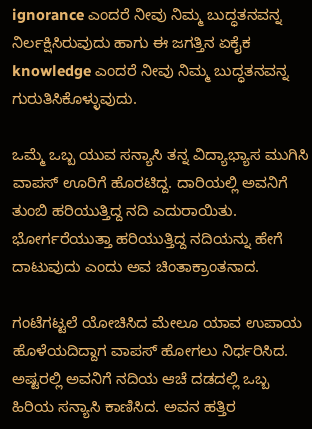ignorance ಎಂದರೆ ನೀವು ನಿಮ್ಮ ಬುದ್ಧತನವನ್ನ ನಿರ್ಲಕ್ಷಿಸಿರುವುದು ಹಾಗು ಈ ಜಗತ್ತಿನ ಏಕೈಕ knowledge ಎಂದರೆ ನೀವು ನಿಮ್ಮ ಬುದ್ಧತನವನ್ನ ಗುರುತಿಸಿಕೊಳ್ಳುವುದು.

ಒಮ್ಮೆ ಒಬ್ಬ ಯುವ ಸನ್ಯಾಸಿ ತನ್ನ ವಿದ್ಯಾಭ್ಯಾಸ ಮುಗಿಸಿ ವಾಪಸ್ ಊರಿಗೆ ಹೊರಟಿದ್ದ. ದಾರಿಯಲ್ಲಿ ಅವನಿಗೆ ತುಂಬಿ ಹರಿಯುತ್ತಿದ್ದ ನದಿ ಎದುರಾಯಿತು. ಭೋರ್ಗರೆಯುತ್ತಾ ಹರಿಯುತ್ತಿದ್ದ ನದಿಯನ್ನು ಹೇಗೆ ದಾಟುವುದು ಎಂದು ಅವ ಚಿಂತಾಕ್ರಾಂತನಾದ.

ಗಂಟೆಗಟ್ಟಲೆ ಯೋಚಿಸಿದ ಮೇಲೂ ಯಾವ ಉಪಾಯ ಹೊಳೆಯದಿದ್ದಾಗ ವಾಪಸ್ ಹೋಗಲು ನಿರ್ಧರಿಸಿದ.
ಅಷ್ಟರಲ್ಲಿ ಅವನಿಗೆ ನದಿಯ ಆಚೆ ದಡದಲ್ಲಿ ಒಬ್ಬ ಹಿರಿಯ ಸನ್ಯಾಸಿ ಕಾಣಿಸಿದ. ಅವನ ಹತ್ತಿರ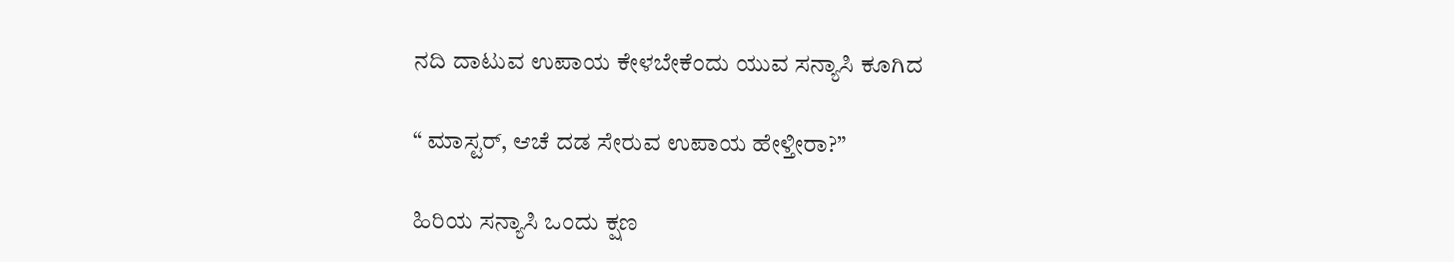ನದಿ ದಾಟುವ ಉಪಾಯ ಕೇಳಬೇಕೆಂದು ಯುವ ಸನ್ಯಾಸಿ ಕೂಗಿದ

“ ಮಾಸ್ಟರ್, ಆಚೆ ದಡ ಸೇರುವ ಉಪಾಯ ಹೇಳ್ತೀರಾ?”

ಹಿರಿಯ ಸನ್ಯಾಸಿ ಒಂದು ಕ್ಷಣ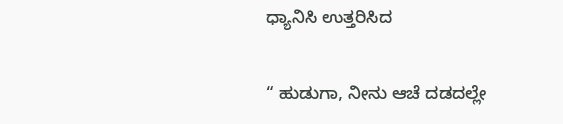ಧ್ಯಾನಿಸಿ ಉತ್ತರಿಸಿದ

“ ಹುಡುಗಾ, ನೀನು ಆಚೆ ದಡದಲ್ಲೇ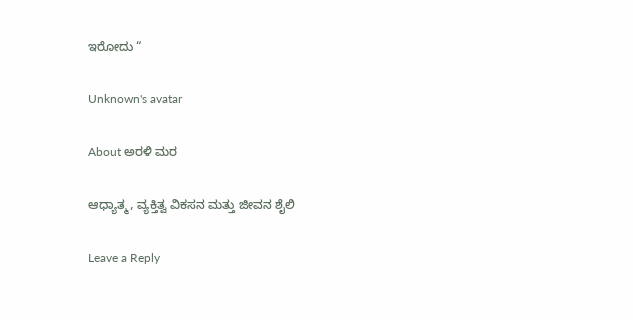ಇರೋದು “

Unknown's avatar

About ಅರಳಿ ಮರ

ಆಧ್ಯಾತ್ಮ, ವ್ಯಕ್ತಿತ್ವ ವಿಕಸನ ಮತ್ತು ಜೀವನ ಶೈಲಿ

Leave a Reply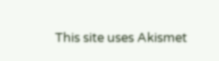This site uses Akismet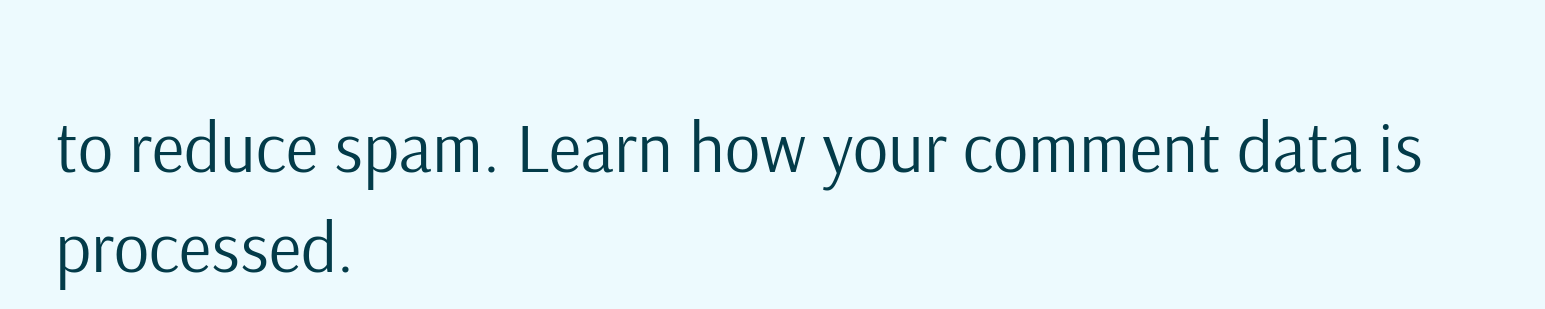to reduce spam. Learn how your comment data is processed.